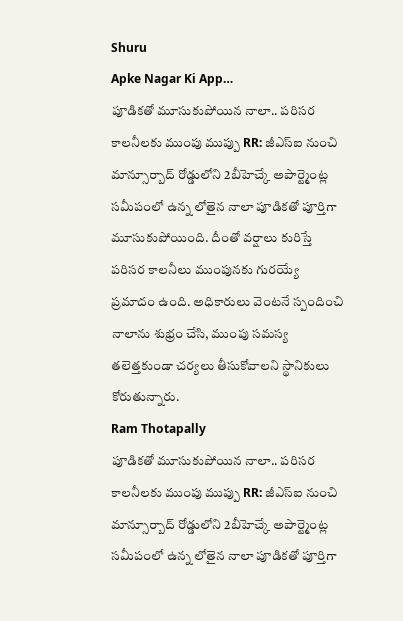Shuru
Apke Nagar Ki App…
పూడికతో మూసుకుపోయిన నాలా.. పరిసర కాలనీలకు ముంపు ముప్పు RR: జీఎస్ఐ నుంచి మాన్సూర్బాద్ రోడ్డులోని 2బీహెచ్కే అపార్ట్మెంట్ల సమీపంలో ఉన్న లోతైన నాలా పూడికతో పూర్తిగా మూసుకుపోయింది. దీంతో వర్షాలు కురిస్తే పరిసర కాలనీలు ముంపునకు గురయ్యే ప్రమాదం ఉంది. అధికారులు వెంటనే స్పందించి నాలాను శుభ్రం చేసి, ముంపు సమస్య తలెత్తకుండా చర్యలు తీసుకోవాలని స్థానికులు కోరుతున్నారు.
Ram Thotapally
పూడికతో మూసుకుపోయిన నాలా.. పరిసర కాలనీలకు ముంపు ముప్పు RR: జీఎస్ఐ నుంచి మాన్సూర్బాద్ రోడ్డులోని 2బీహెచ్కే అపార్ట్మెంట్ల సమీపంలో ఉన్న లోతైన నాలా పూడికతో పూర్తిగా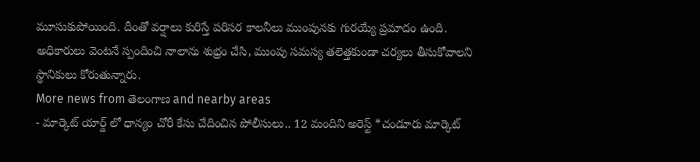మూసుకుపోయింది. దీంతో వర్షాలు కురిస్తే పరిసర కాలనీలు ముంపునకు గురయ్యే ప్రమాదం ఉంది. అధికారులు వెంటనే స్పందించి నాలాను శుభ్రం చేసి, ముంపు సమస్య తలెత్తకుండా చర్యలు తీసుకోవాలని స్థానికులు కోరుతున్నారు.
More news from తెలంగాణ and nearby areas
- మార్కెట్ యార్డ్ లో ధాన్యం చోరీ కేసు చేదించిన పోలీసులు.. 12 మందిని అరెస్ట్ *చండూరు మార్కెట్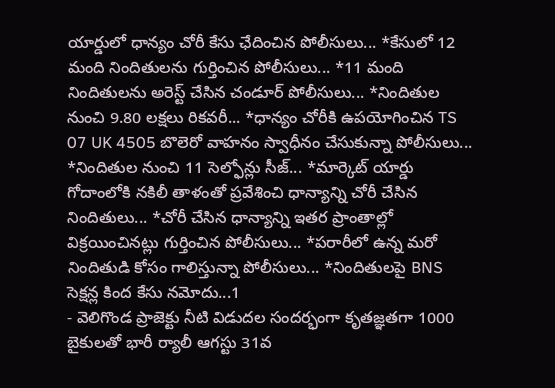యార్డులో ధాన్యం చోరీ కేసు ఛేదించిన పోలీసులు... *కేసులో 12 మంది నిందితులను గుర్తించిన పోలీసులు... *11 మంది నిందితులను అరెస్ట్ చేసిన చండూర్ పోలీసులు... *నిందితుల నుంచి 9.80 లక్షలు రికవరీ... *ధాన్యం చోరీకి ఉపయోగించిన TS 07 UK 4505 బొలెరో వాహనం స్వాధీనం చేసుకున్నా పోలీసులు... *నిందితుల నుంచి 11 సెల్ఫోన్లు సీజ్... *మార్కెట్ యార్డు గోదాంలోకి నకిలీ తాళంతో ప్రవేశించి ధాన్యాన్ని చోరీ చేసిన నిందితులు... *చోరీ చేసిన ధాన్యాన్ని ఇతర ప్రాంతాల్లో విక్రయించినట్లు గుర్తించిన పోలీసులు... *పరారీలో ఉన్న మరో నిందితుడి కోసం గాలిస్తున్నా పోలీసులు... *నిందితులపై BNS సెక్షన్ల కింద కేసు నమోదు...1
- వెలిగొండ ప్రాజెక్టు నీటి విడుదల సందర్భంగా కృతజ్ఞతగా 1000 బైకులతో భారీ ర్యాలీ ఆగస్టు 31వ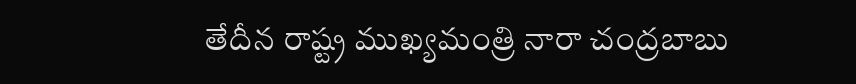తేదీన రాష్ట్ర ముఖ్యమంత్రి నారా చంద్రబాబు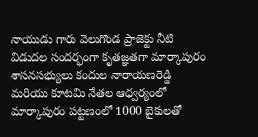నాయుడు గారు వెలుగొండ ప్రాజెక్టు నీటి విడుదల సందర్భంగా కృతజ్ఞతగా మార్కాపురం శాసనసభ్యులు కందుల నారాయణరెడ్డి మరియు కూటమి నేతల ఆధ్వర్యంలో మార్కాపురం పట్టణంలో 1000 బైకులతో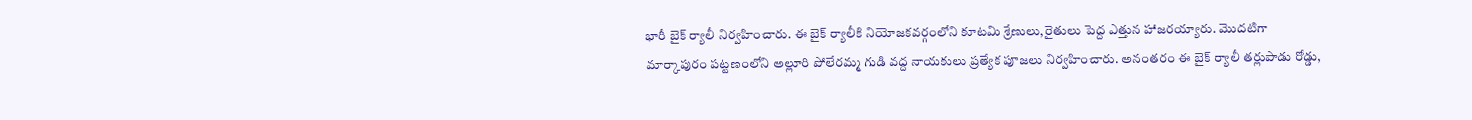భారీ బైక్ ర్యాలీ నిర్వహించారు. ఈ బైక్ ర్యాలీకి నియోజకవర్గంలోని కూటమి శ్రేణులు,రైతులు పెద్ద ఎత్తున హాజరయ్యారు. మొదటిగా మార్కాపురం పట్టణంలోని అల్లూరి పోలేరమ్మ గుడి వద్ద నాయకులు ప్రత్యేక పూజలు నిర్వహించారు. అనంతరం ఈ బైక్ ర్యాలీ తర్లుపాడు రోడ్డు,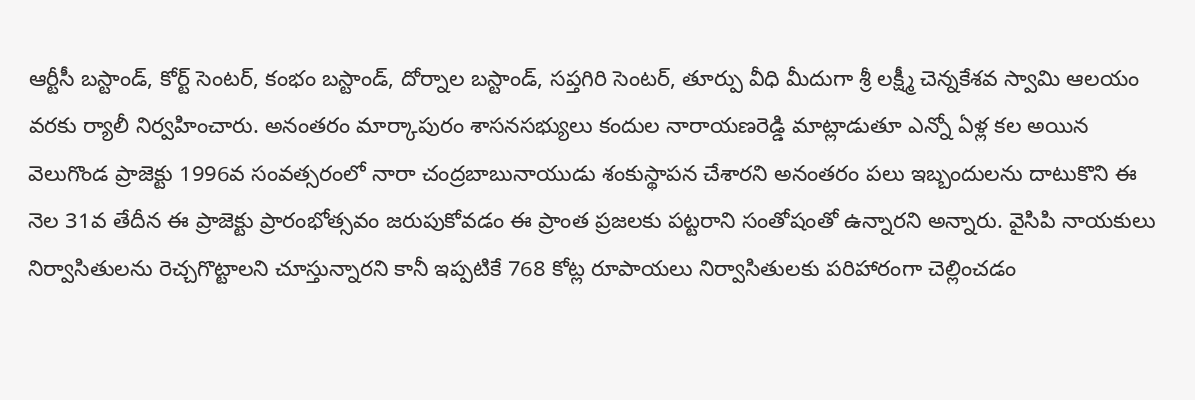ఆర్టీసీ బస్టాండ్, కోర్ట్ సెంటర్, కంభం బస్టాండ్, దోర్నాల బస్టాండ్, సప్తగిరి సెంటర్, తూర్పు వీధి మీదుగా శ్రీ లక్ష్మీ చెన్నకేశవ స్వామి ఆలయం వరకు ర్యాలీ నిర్వహించారు. అనంతరం మార్కాపురం శాసనసభ్యులు కందుల నారాయణరెడ్డి మాట్లాడుతూ ఎన్నో ఏళ్ల కల అయిన వెలుగొండ ప్రాజెక్టు 1996వ సంవత్సరంలో నారా చంద్రబాబునాయుడు శంకుస్థాపన చేశారని అనంతరం పలు ఇబ్బందులను దాటుకొని ఈ నెల 31వ తేదీన ఈ ప్రాజెక్టు ప్రారంభోత్సవం జరుపుకోవడం ఈ ప్రాంత ప్రజలకు పట్టరాని సంతోషంతో ఉన్నారని అన్నారు. వైసిపి నాయకులు నిర్వాసితులను రెచ్చగొట్టాలని చూస్తున్నారని కానీ ఇప్పటికే 768 కోట్ల రూపాయలు నిర్వాసితులకు పరిహారంగా చెల్లించడం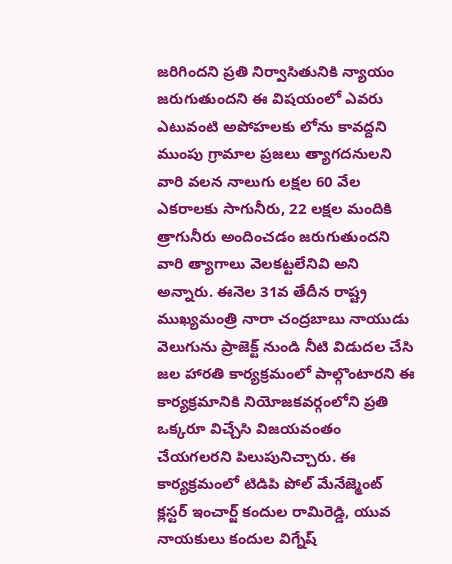జరిగిందని ప్రతి నిర్వాసితునికి న్యాయం జరుగుతుందని ఈ విషయంలో ఎవరు ఎటువంటి అపోహలకు లోను కావద్దని ముంపు గ్రామాల ప్రజలు త్యాగదనులని వారి వలన నాలుగు లక్షల 60 వేల ఎకరాలకు సాగునీరు, 22 లక్షల మందికి త్రాగునీరు అందించడం జరుగుతుందని వారి త్యాగాలు వెలకట్టలేనివి అని అన్నారు. ఈనెల 31వ తేదీన రాష్ట్ర ముఖ్యమంత్రి నారా చంద్రబాబు నాయుడు వెలుగును ప్రాజెక్ట్ నుండి నీటి విడుదల చేసి జల హారతి కార్యక్రమంలో పాల్గొంటారని ఈ కార్యక్రమానికి నియోజకవర్గంలోని ప్రతి ఒక్కరూ విచ్చేసి విజయవంతం చేయగలరని పిలుపునిచ్చారు. ఈ కార్యక్రమంలో టిడిపి పోల్ మేనేజ్మెంట్ క్లస్టర్ ఇంచార్జ్ కందుల రామిరెడ్డి, యువ నాయకులు కందుల విగ్నేష్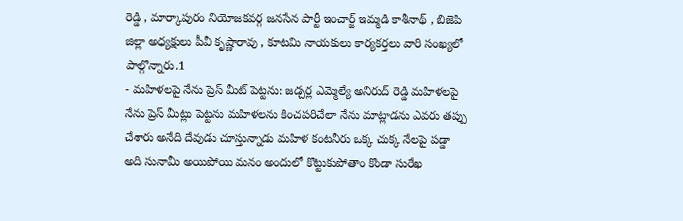రెడ్డి , మార్కాపురం నియోజకవర్గ జనసేన పార్టీ ఇంచార్జ్ ఇమ్మడి కాశీనాథ్ , బిజెపి జిల్లా అధ్యక్షులు పీవీ కృష్ణారావు , కూటమి నాయకులు కార్యకర్తలు వారి సంఖ్యలో పాల్గొన్నారు.1
- మహిళలపై నేను ప్రెస్ మీట్ పెట్టను: జడ్చర్ల ఎమ్మెల్యే అనిరుద్ రెడ్డి మహిళలపై నేను ప్రెస్ మీట్లు పెట్టను మహిళలను కించపరిచేలా నేను మాట్లాడను ఎవరు తప్పు చేశారు అనేది దేవుడు చూస్తున్నాడు మహిళ కంటనీరు ఒక్క చుక్క నేలపై పడ్డా అది సునామీ అయిపోయి మనం అందులో కొట్టుకుపోతాం కొండా సురేఖ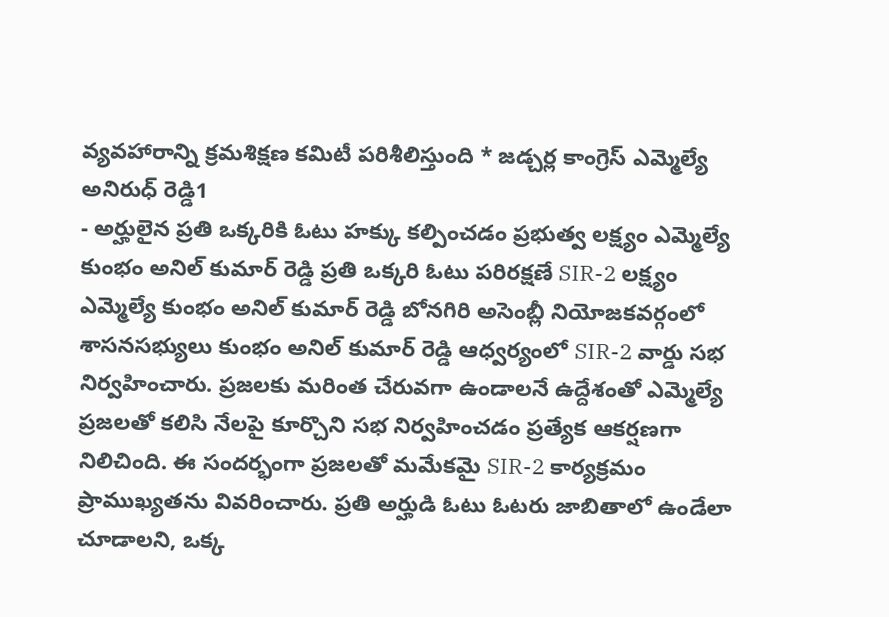వ్యవహారాన్ని క్రమశిక్షణ కమిటీ పరిశీలిస్తుంది * జడ్చర్ల కాంగ్రెస్ ఎమ్మెల్యే అనిరుధ్ రెడ్డి1
- అర్హులైన ప్రతి ఒక్కరికి ఓటు హక్కు కల్పించడం ప్రభుత్వ లక్ష్యం ఎమ్మెల్యే కుంభం అనిల్ కుమార్ రెడ్డి ప్రతి ఒక్కరి ఓటు పరిరక్షణే SIR-2 లక్ష్యం ఎమ్మెల్యే కుంభం అనిల్ కుమార్ రెడ్డి బోనగిరి అసెంబ్లీ నియోజకవర్గంలో శాసనసభ్యులు కుంభం అనిల్ కుమార్ రెడ్డి ఆధ్వర్యంలో SIR-2 వార్డు సభ నిర్వహించారు. ప్రజలకు మరింత చేరువగా ఉండాలనే ఉద్దేశంతో ఎమ్మెల్యే ప్రజలతో కలిసి నేలపై కూర్చొని సభ నిర్వహించడం ప్రత్యేక ఆకర్షణగా నిలిచింది. ఈ సందర్భంగా ప్రజలతో మమేకమై SIR-2 కార్యక్రమం ప్రాముఖ్యతను వివరించారు. ప్రతి అర్హుడి ఓటు ఓటరు జాబితాలో ఉండేలా చూడాలని, ఒక్క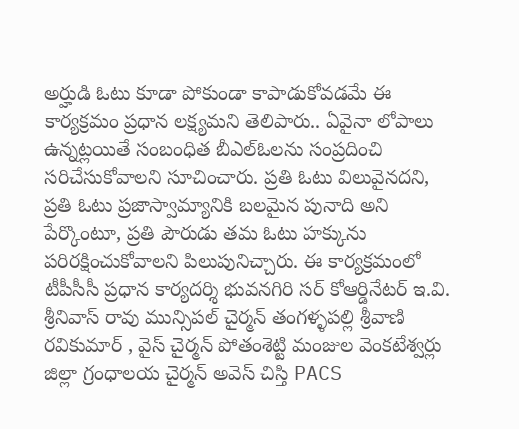అర్హుడి ఓటు కూడా పోకుండా కాపాడుకోవడమే ఈ కార్యక్రమం ప్రధాన లక్ష్యమని తెలిపారు.. ఏవైనా లోపాలు ఉన్నట్లయితే సంబంధిత బీఎల్ఓలను సంప్రదించి సరిచేసుకోవాలని సూచించారు. ప్రతి ఓటు విలువైనదని, ప్రతి ఓటు ప్రజాస్వామ్యానికి బలమైన పునాది అని పేర్కొంటూ, ప్రతి పౌరుడు తమ ఓటు హక్కును పరిరక్షించుకోవాలని పిలుపునిచ్చారు. ఈ కార్యక్రమంలో టీపీసీసీ ప్రధాన కార్యదర్శి భువనగిరి సర్ కోఆర్డినేటర్ ఇ.వి. శ్రీనివాస్ రావు మున్సిపల్ చైర్మన్ తంగళ్ళపల్లి శ్రీవాణి రవికుమార్ , వైస్ చైర్మన్ పోతంశెట్టి మంజుల వెంకటేశ్వర్లు జిల్లా గ్రంధాలయ చైర్మన్ అవెస్ చిస్తి PACS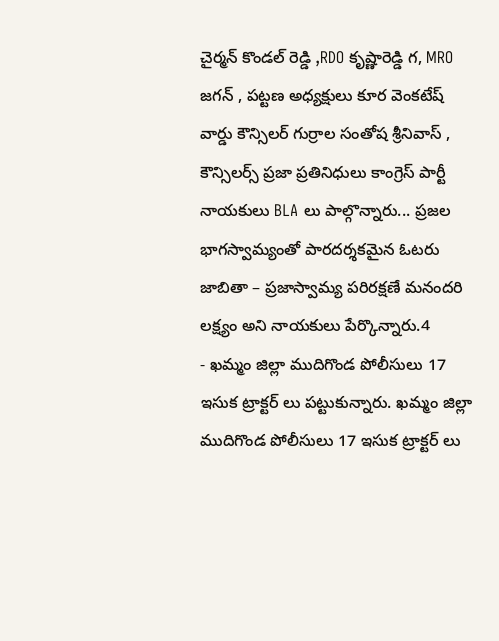చైర్మన్ కొండల్ రెడ్డి ,RDO కృష్ణారెడ్డి గ, MRO జగన్ , పట్టణ అధ్యక్షులు కూర వెంకటేష్ వార్డు కౌన్సిలర్ గుర్రాల సంతోష శ్రీనివాస్ , కౌన్సిలర్స్ ప్రజా ప్రతినిధులు కాంగ్రెస్ పార్టీ నాయకులు BLA లు పాల్గొన్నారు... ప్రజల భాగస్వామ్యంతో పారదర్శకమైన ఓటరు జాబితా – ప్రజాస్వామ్య పరిరక్షణే మనందరి లక్ష్యం అని నాయకులు పేర్కొన్నారు.4
- ఖమ్మం జిల్లా ముదిగొండ పోలీసులు 17 ఇసుక ట్రాక్టర్ లు పట్టుకున్నారు. ఖమ్మం జిల్లా ముదిగొండ పోలీసులు 17 ఇసుక ట్రాక్టర్ లు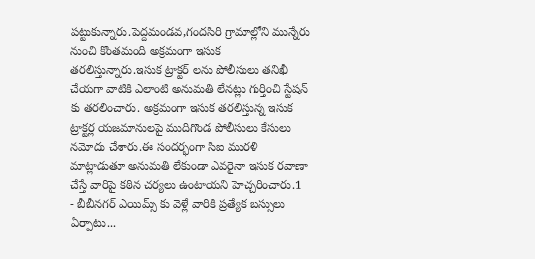పట్టుకున్నారు.పెద్దమండవ,గందసిరి గ్రామాల్లోని మున్నేరు నుంచి కొంతమంది అక్రమంగా ఇసుక తరలిస్తున్నారు.ఇసుక ట్రాక్టర్ లను పోలీసులు తనిఖీ చేయగా వాటికి ఎలాంటి అనుమతి లేనట్లు గుర్తించి స్టేషన్ కు తరలించారు. అక్రమంగా ఇసుక తరలిస్తున్న ఇసుక ట్రాక్టర్ల యజమానులపై ముదిగొండ పోలీసులు కేసులు నమోదు చేశారు.ఈ సందర్భంగా సిఐ మురళి మాట్లాడుతూ అనుమతి లేకుండా ఎవరైనా ఇసుక రవాణా చేస్తే వారిపై కఠిన చర్యలు ఉంటాయని హెచ్చరించారు.1
- బీబీనగర్ ఎయిమ్స్ కు వెళ్లే వారికి ప్రత్యేక బస్సులు ఏర్పాటు...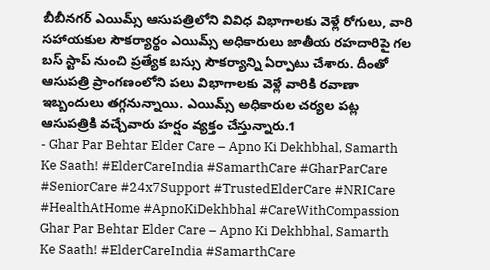బీబీనగర్ ఎయిమ్స్ ఆసుపత్రిలోని వివిధ విభాగాలకు వెళ్లే రోగులు, వారి సహాయకుల సౌకర్యార్థం ఎయిమ్స్ అధికారులు జాతీయ రహదారిపై గల బస్ స్టాప్ నుంచి ప్రత్యేక బస్సు సౌకర్యాన్ని ఏర్పాటు చేశారు. దీంతో ఆసుపత్రి ప్రాంగణంలోని పలు విభాగాలకు వెళ్లే వారికి రవాణా ఇబ్బందులు తగ్గనున్నాయి. ఎయిమ్స్ అధికారుల చర్యల పట్ల ఆసుపత్రికి వచ్చేవారు హర్షం వ్యక్తం చేస్తున్నారు.1
- Ghar Par Behtar Elder Care – Apno Ki Dekhbhal, Samarth Ke Saath! #ElderCareIndia #SamarthCare #GharParCare #SeniorCare #24x7Support #TrustedElderCare #NRICare #HealthAtHome #ApnoKiDekhbhal #CareWithCompassion Ghar Par Behtar Elder Care – Apno Ki Dekhbhal, Samarth Ke Saath! #ElderCareIndia #SamarthCare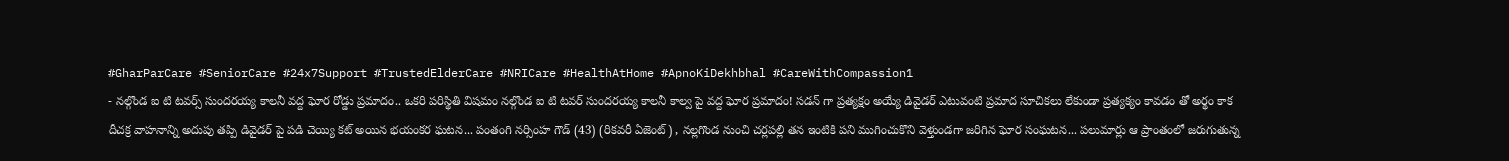#GharParCare #SeniorCare #24x7Support #TrustedElderCare #NRICare #HealthAtHome #ApnoKiDekhbhal #CareWithCompassion1
- నల్గొండ ఐ టి టవర్స్ సుందరయ్య కాలనీ వద్ద ఘోర రోడ్డు ప్రమాదం.. ఒకరి పరిస్థితి విషమం నల్గొండ ఐ టి టవర్ సుందరయ్య కాలనీ కాల్వ పై వద్ద ఘోర ప్రమాదం! సడన్ గా ప్రత్యక్షం అయ్యే డివైడర్ ఎటువంటి ప్రమాద సూచికలు లేకుండా ప్రత్యక్యం కావడం తో అర్థం కాక దీచక్ర వాహనాన్ని అదుపు తప్పి డివైడర్ పై పడి చెయ్యి కట్ అయిన భయంకర ఘటన... పంతంగి నర్సింహ గౌడ్ (43) (రికవరీ ఏజెంట్) , నల్లగొండ నుంచి చర్లపల్లి తన ఇంటికి పని ముగించుకొని వెళ్తుండగా జరిగిన ఘోర సంఘటన... పలుమార్లు ఆ ప్రాంతంలో జరుగుతున్న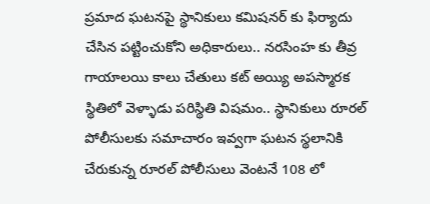ప్రమాద ఘటనపై స్థానికులు కమిషనర్ కు ఫిర్యాదు చేసిన పట్టించుకోని అధికారులు.. నరసింహ కు తీవ్ర గాయాలయి కాలు చేతులు కట్ అయ్యి అపస్మారక స్థితిలో వెళ్ళాడు పరిస్థితి విషమం.. స్థానికులు రూరల్ పోలీసులకు సమాచారం ఇవ్వగా ఘటన స్థలానికి చేరుకున్న రూరల్ పోలీసులు వెంటనే 108 లో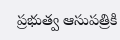ప్రభుత్వ ఆసుపత్రికి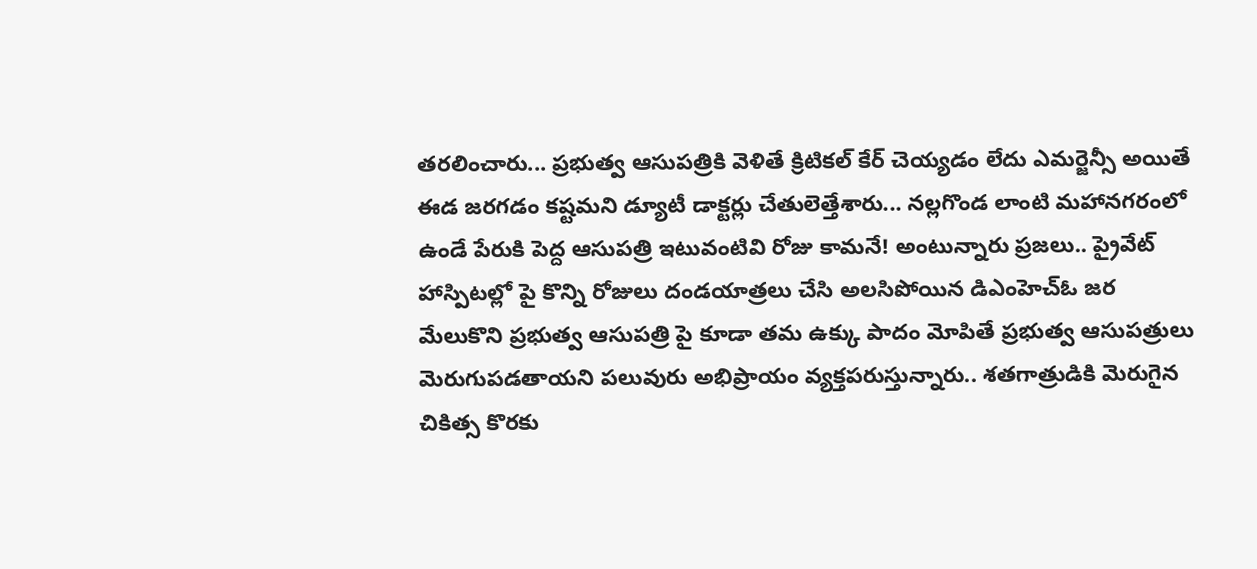తరలించారు... ప్రభుత్వ ఆసుపత్రికి వెళితే క్రిటికల్ కేర్ చెయ్యడం లేదు ఎమర్జెన్సీ అయితే ఈడ జరగడం కష్టమని డ్యూటీ డాక్టర్లు చేతులెత్తేశారు... నల్లగొండ లాంటి మహానగరంలో ఉండే పేరుకి పెద్ద ఆసుపత్రి ఇటువంటివి రోజు కామనే! అంటున్నారు ప్రజలు.. ప్రైవేట్ హాస్పిటల్లో పై కొన్ని రోజులు దండయాత్రలు చేసి అలసిపోయిన డిఎంహెచ్ఓ జర మేలుకొని ప్రభుత్వ ఆసుపత్రి పై కూడా తమ ఉక్కు పాదం మోపితే ప్రభుత్వ ఆసుపత్రులు మెరుగుపడతాయని పలువురు అభిప్రాయం వ్యక్తపరుస్తున్నారు.. శతగాత్రుడికి మెరుగైన చికిత్స కొరకు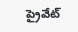ప్రైవేట్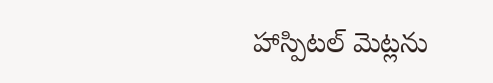హాస్పిటల్ మెట్లను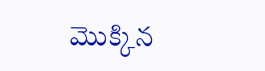మొక్కిన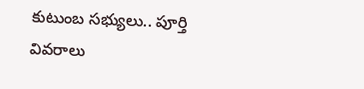కుటుంబ సభ్యులు.. పూర్తి వివరాలు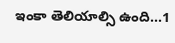ఇంకా తెలియాల్సి ఉంది...1